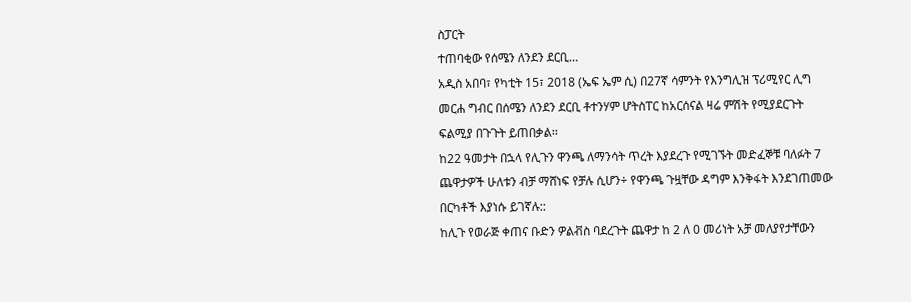ስፓርት
ተጠባቂው የሰሜን ለንደን ደርቢ…
አዲስ አበባ፣ የካቲት 15፣ 2018 (ኤፍ ኤም ሲ) በ27ኛ ሳምንት የእንግሊዝ ፕሪሚየር ሊግ መርሐ ግብር በሰሜን ለንደን ደርቢ ቶተንሃም ሆትስፐር ከአርሰናል ዛሬ ምሽት የሚያደርጉት ፍልሚያ በጉጉት ይጠበቃል፡፡
ከ22 ዓመታት በኋላ የሊጉን ዋንጫ ለማንሳት ጥረት እያደረጉ የሚገኙት መድፈኞቹ ባለፉት 7 ጨዋታዎች ሁለቱን ብቻ ማሸነፍ የቻሉ ሲሆን÷ የዋንጫ ጉዟቸው ዳግም እንቅፋት እንደገጠመው በርካቶች እያነሱ ይገኛሉ::
ከሊጉ የወራጅ ቀጠና ቡድን ዎልቭስ ባደረጉት ጨዋታ ከ 2 ለ 0 መሪነት አቻ መለያየታቸውን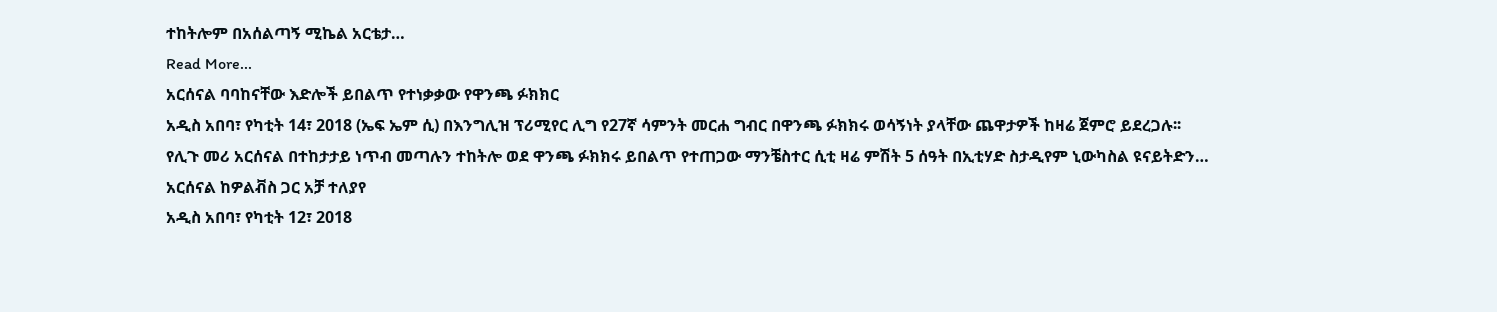ተከትሎም በአሰልጣኝ ሚኬል አርቴታ…
Read More...
አርሰናል ባባከናቸው እድሎች ይበልጥ የተነቃቃው የዋንጫ ፉክክር
አዲስ አበባ፣ የካቲት 14፣ 2018 (ኤፍ ኤም ሲ) በእንግሊዝ ፕሪሚየር ሊግ የ27ኛ ሳምንት መርሐ ግብር በዋንጫ ፉክክሩ ወሳኝነት ያላቸው ጨዋታዎች ከዛሬ ጀምሮ ይደረጋሉ፡፡
የሊጉ መሪ አርሰናል በተከታታይ ነጥብ መጣሉን ተከትሎ ወደ ዋንጫ ፉክክሩ ይበልጥ የተጠጋው ማንቼስተር ሲቲ ዛሬ ምሽት 5 ሰዓት በኢቲሃድ ስታዲየም ኒውካስል ዩናይትድን…
አርሰናል ከዎልቭስ ጋር አቻ ተለያየ
አዲስ አበባ፣ የካቲት 12፣ 2018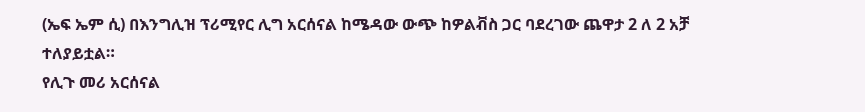(ኤፍ ኤም ሲ) በእንግሊዝ ፕሪሚየር ሊግ አርሰናል ከሜዳው ውጭ ከዎልቭስ ጋር ባደረገው ጨዋታ 2 ለ 2 አቻ ተለያይቷል።
የሊጉ መሪ አርሰናል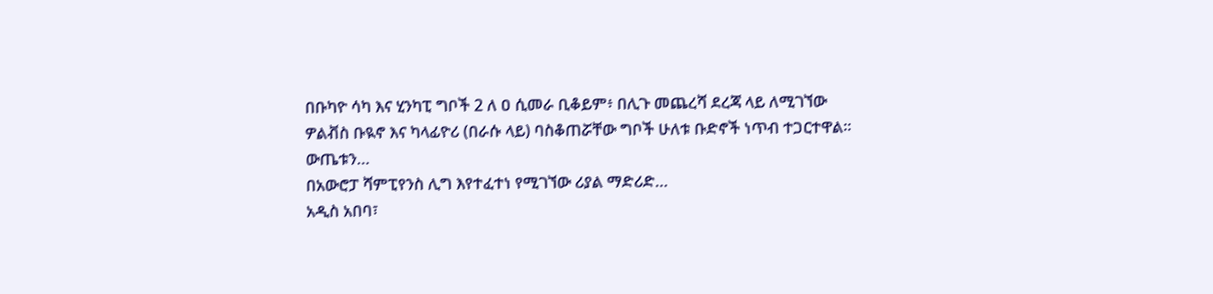በቡካዮ ሳካ እና ሂንካፒ ግቦች 2 ለ ዐ ሲመራ ቢቆይም፥ በሊጉ መጨረሻ ደረጃ ላይ ለሚገኘው ዎልቭስ ቡዪኖ እና ካላፊዮሪ (በራሱ ላይ) ባስቆጠሯቸው ግቦች ሁለቱ ቡድኖች ነጥብ ተጋርተዋል።
ውጤቱን…
በአውሮፓ ሻምፒየንስ ሊግ እየተፈተነ የሚገኘው ሪያል ማድሪድ…
አዲስ አበባ፣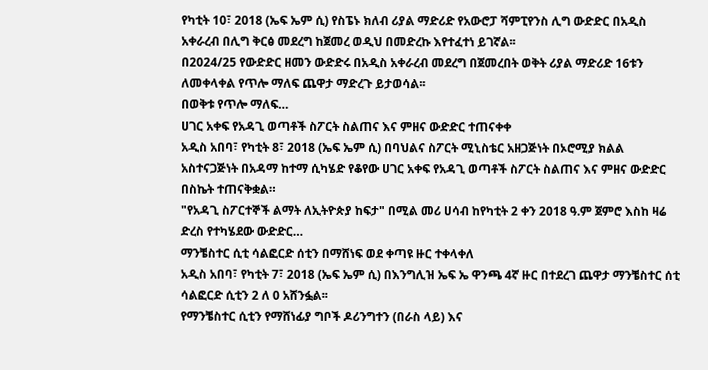የካቲት 10፣ 2018 (ኤፍ ኤም ሲ) የስፔኑ ክለብ ሪያል ማድሪድ የአውሮፓ ሻምፒየንስ ሊግ ውድድር በአዲስ አቀራረብ በሊግ ቅርፅ መደረግ ከጀመረ ወዲህ በመድረኩ እየተፈተነ ይገኛል፡፡
በ2024/25 የውድድር ዘመን ውድድሩ በአዲስ አቀራረብ መደረግ በጀመረበት ወቅት ሪያል ማድሪድ 16ቱን ለመቀላቀል የጥሎ ማለፍ ጨዋታ ማድረጉ ይታወሳል፡፡
በወቅቱ የጥሎ ማለፍ…
ሀገር አቀፍ የአዳጊ ወጣቶች ስፖርት ስልጠና እና ምዘና ውድድር ተጠናቀቀ
አዲስ አበባ፣ የካቲት 8፣ 2018 (ኤፍ ኤም ሲ) በባህልና ስፖርት ሚኒስቴር አዘጋጅነት በኦሮሚያ ክልል አስተናጋጅነት በአዳማ ከተማ ሲካሄድ የቆየው ሀገር አቀፍ የአዳጊ ወጣቶች ስፖርት ስልጠና እና ምዘና ውድድር በስኬት ተጠናቅቋል።
"የአዳጊ ስፖርተኞች ልማት ለኢትዮጵያ ከፍታ" በሚል መሪ ሀሳብ ከየካቲት 2 ቀን 2018 ዓ.ም ጀምሮ እስከ ዛሬ ድረስ የተካሄደው ውድድር…
ማንቼስተር ሲቲ ሳልፎርድ ሰቲን በማሸነፍ ወደ ቀጣዩ ዙር ተቀላቀለ
አዲስ አበባ፣ የካቲት 7፣ 2018 (ኤፍ ኤም ሲ) በእንግሊዝ ኤፍ ኤ ዋንጫ 4ኛ ዙር በተደረገ ጨዋታ ማንቼስተር ሰቲ ሳልፎርድ ሲቲን 2 ለ 0 አሸንፏል፡፡
የማንቼስተር ሲቲን የማሸነፊያ ግቦች ዶሪንግተን (በራስ ላይ) እና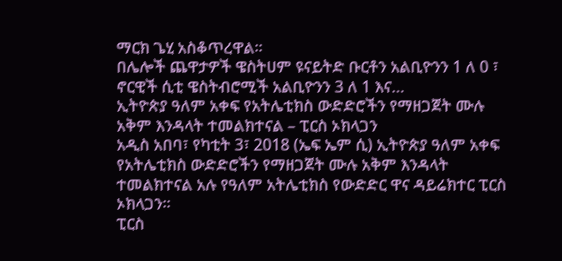ማርክ ጌሂ አስቆጥረዋል፡፡
በሌሎች ጨዋታዎች ዌስትሀም ዩናይትድ ቡርቶን አልቢዮንን 1 ለ 0 ፣ ኖርዊች ሲቲ ዌስትብሮሚች አልቢዮንን 3 ለ 1 እና…
ኢትዮጵያ ዓለም አቀፍ የአትሌቲክስ ውድድሮችን የማዘጋጀት ሙሉ አቅም እንዳላት ተመልክተናል – ፒርስ ኦክላጋን
አዲስ አበባ፣ የካቲት 3፣ 2018 (ኤፍ ኤም ሲ) ኢትዮጵያ ዓለም አቀፍ የአትሌቲክስ ውድድሮችን የማዘጋጀት ሙሉ አቅም እንዳላት ተመልክተናል አሉ የዓለም አትሌቲክስ የውድድር ዋና ዳይሬክተር ፒርስ ኦክላጋን፡፡
ፒርስ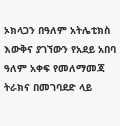ኦክላጋን በዓለም አትሌቲክስ እውቅና ያገኘውን የአደይ አበባ ዓለም አቀፍ የመለማመጃ ትራክና በመገባደድ ላይ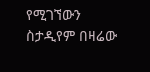የሚገኘውን ስታዲየም በዛሬው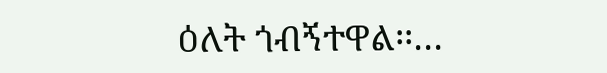ዕለት ጎብኝተዋል፡፡…